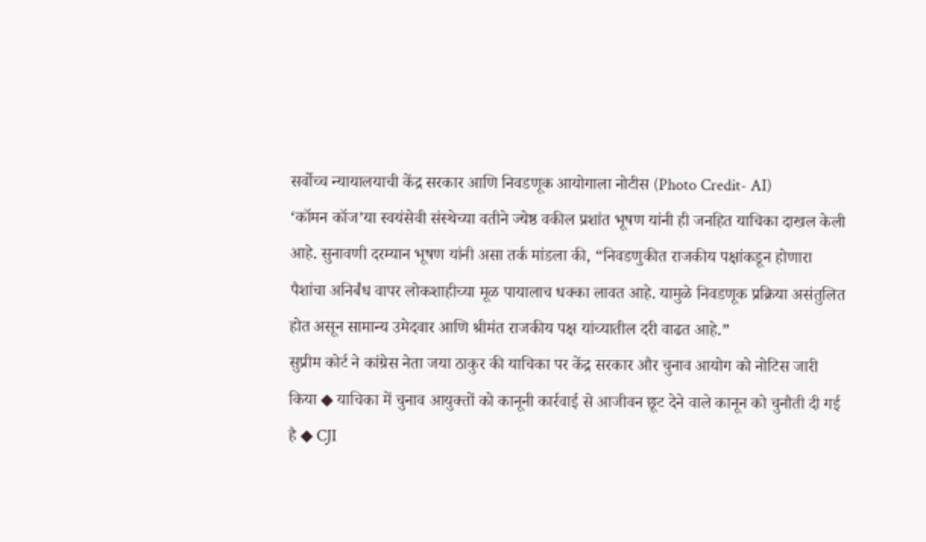सर्वोच्च न्यायालयाची केंद्र सरकार आणि निवडणूक आयोगाला नोटीस (Photo Credit- AI)
‘कॉमन कॉज’या स्वयंसेवी संस्थेच्या वतीने ज्येष्ठ वकील प्रशांत भूषण यांनी ही जनहित याचिका दाखल केली आहे. सुनावणी दरम्यान भूषण यांनी असा तर्क मांडला की, “निवडणुकीत राजकीय पक्षांकडून होणारा पैशांचा अनिर्बंध वापर लोकशाहीच्या मूळ पायालाच धक्का लावत आहे. यामुळे निवडणूक प्रक्रिया असंतुलित होत असून सामान्य उमेदवार आणि श्रीमंत राजकीय पक्ष यांच्यातील दरी वाढत आहे.”
सुप्रीम कोर्ट ने कांग्रेस नेता जया ठाकुर की याचिका पर केंद्र सरकार और चुनाव आयोग को नोटिस जारी किया ◆ याचिका में चुनाव आयुक्तों को कानूनी कार्रवाई से आजीवन छूट देने वाले कानून को चुनौती दी गई है ◆ CJI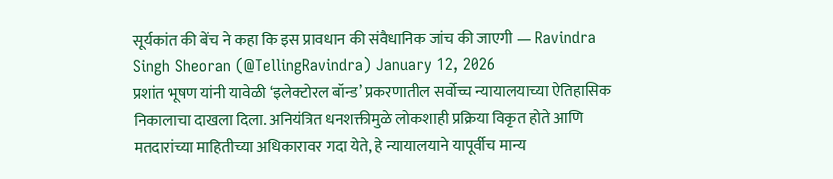सूर्यकांत की बेंच ने कहा कि इस प्रावधान की संवैधानिक जांच की जाएगी — Ravindra Singh Sheoran (@TellingRavindra) January 12, 2026
प्रशांत भूषण यांनी यावेळी ‘इलेक्टोरल बॉन्ड’ प्रकरणातील सर्वोच्च न्यायालयाच्या ऐतिहासिक निकालाचा दाखला दिला. अनियंत्रित धनशक्तीमुळे लोकशाही प्रक्रिया विकृत होते आणि मतदारांच्या माहितीच्या अधिकारावर गदा येते, हे न्यायालयाने यापूर्वीच मान्य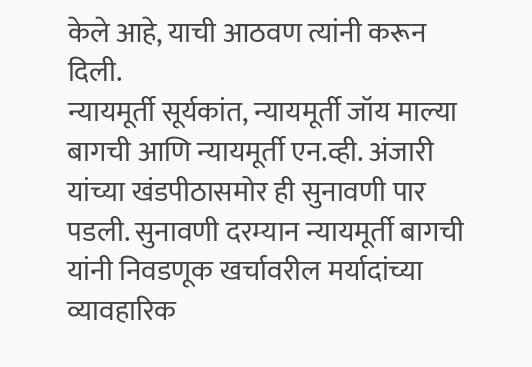केले आहे, याची आठवण त्यांनी करून दिली.
न्यायमूर्ती सूर्यकांत, न्यायमूर्ती जॉय माल्या बागची आणि न्यायमूर्ती एन.व्ही. अंजारी यांच्या खंडपीठासमोर ही सुनावणी पार पडली. सुनावणी दरम्यान न्यायमूर्ती बागची यांनी निवडणूक खर्चावरील मर्यादांच्या व्यावहारिक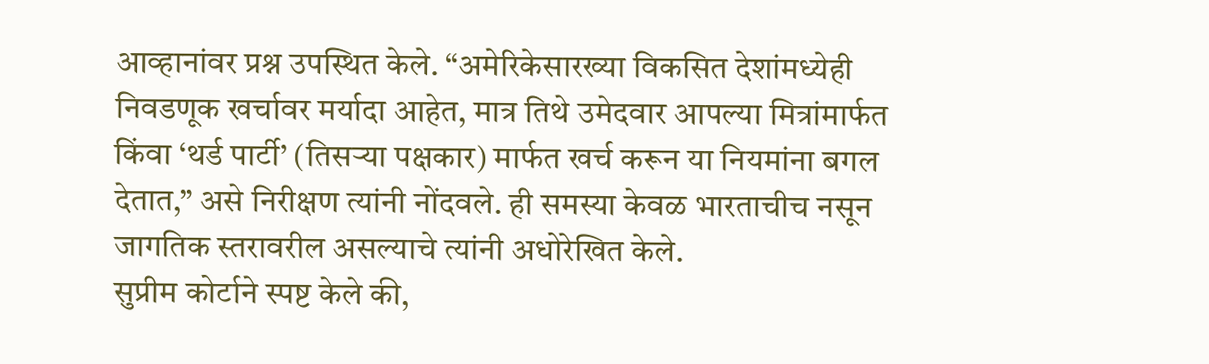आव्हानांवर प्रश्न उपस्थित केले. “अमेरिकेसारख्या विकसित देशांमध्येही निवडणूक खर्चावर मर्यादा आहेत, मात्र तिथे उमेदवार आपल्या मित्रांमार्फत किंवा ‘थर्ड पार्टी’ (तिसऱ्या पक्षकार) मार्फत खर्च करून या नियमांना बगल देतात,” असे निरीक्षण त्यांनी नोंदवले. ही समस्या केवळ भारताचीच नसून जागतिक स्तरावरील असल्याचे त्यांनी अधोरेखित केले.
सुप्रीम कोर्टाने स्पष्ट केले की,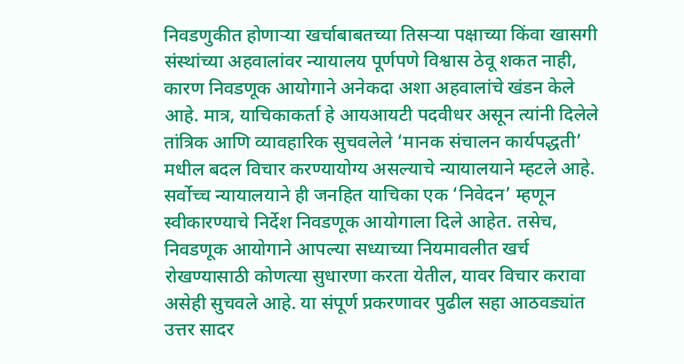निवडणुकीत होणाऱ्या खर्चाबाबतच्या तिसऱ्या पक्षाच्या किंवा खासगी संस्थांच्या अहवालांवर न्यायालय पूर्णपणे विश्वास ठेवू शकत नाही, कारण निवडणूक आयोगाने अनेकदा अशा अहवालांचे खंडन केले आहे. मात्र, याचिकाकर्ता हे आयआयटी पदवीधर असून त्यांनी दिलेले तांत्रिक आणि व्यावहारिक सुचवलेले ‘मानक संचालन कार्यपद्धती’ मधील बदल विचार करण्यायोग्य असल्याचे न्यायालयाने म्हटले आहे.
सर्वोच्च न्यायालयाने ही जनहित याचिका एक ‘निवेदन’ म्हणून स्वीकारण्याचे निर्देश निवडणूक आयोगाला दिले आहेत. तसेच, निवडणूक आयोगाने आपल्या सध्याच्या नियमावलीत खर्च रोखण्यासाठी कोणत्या सुधारणा करता येतील, यावर विचार करावा असेही सुचवले आहे. या संपूर्ण प्रकरणावर पुढील सहा आठवड्यांत उत्तर सादर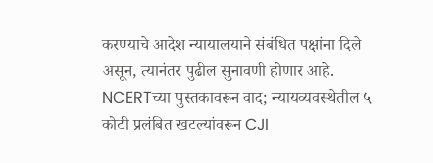करण्याचे आदेश न्यायालयाने संबंधित पक्षांना दिले असून, त्यानंतर पुढील सुनावणी होणार आहे.
NCERTच्या पुस्तकावरून वाद; न्यायव्यवस्थेतील ५ कोटी प्रलंबित खटल्यांवरून CJI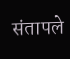संतापले